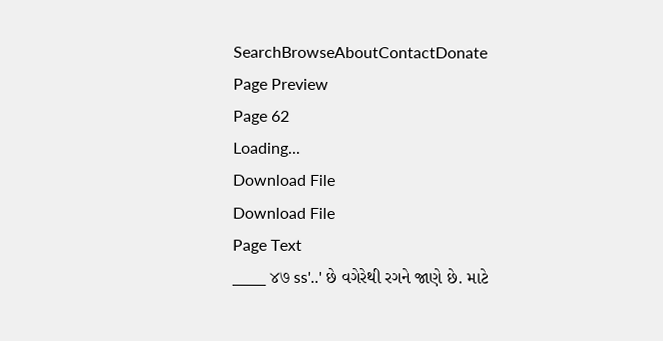SearchBrowseAboutContactDonate
Page Preview
Page 62
Loading...
Download File
Download File
Page Text
___ ४७ ss'..' છે વગેરેથી રગને જાણે છે. માટે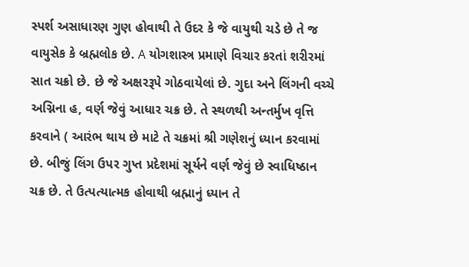સ્પર્શ અસાધારણ ગુણ હોવાથી તે ઉદર કે જે વાયુથી ચડે છે તે જ વાયુસેક કે બ્રહ્મલોક છે. A યોગશાસ્ત્ર પ્રમાણે વિચાર કરતાં શરીરમાં સાત ચક્રો છે. છે જે અક્ષરરૂપે ગોઠવાયેલાં છે. ગુદા અને લિંગની વચ્ચે અગ્નિના હ, વર્ણ જેવું આધાર ચક્ર છે. તે સ્થળથી અન્તર્મુખ વૃત્તિ કરવાને ( આરંભ થાય છે માટે તે ચક્રમાં શ્રી ગણેશનું ધ્યાન કરવામાં છે. બીજું લિંગ ઉપર ગુપ્ત પ્રદેશમાં સૂર્યને વર્ણ જેવું છે સ્વાધિષ્ઠાન ચક્ર છે. તે ઉત્પત્યાત્મક હોવાથી બ્રહ્માનું ધ્યાન તે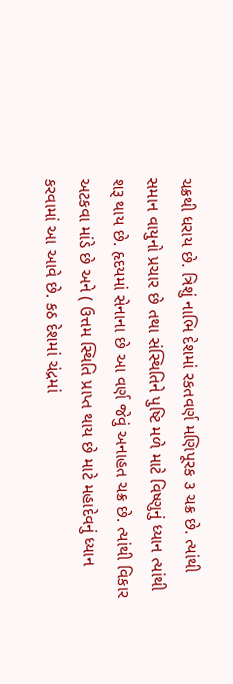ચક્રથી ધરાય છે. ત્રિશું નાભિ દેશમાં રકતવર્ણ મણિપૂરક ૩ ચક્ર છે. ત્યાંથી સમાન વાયુનો પ્રચાર છે તથા સંસ્થિતિને પુષ્ટિ મળે માટે વિષ્ણુનું ધ્યાન ત્યાંથી શરૂ થાય છે. હૃદયમાં સેનાના છે આ વર્ણ જેવું અનાહત ચક્ર છે. ત્યાંથી વિકાર અટકવા માંડે છે અને ( ઉત્તમ સ્થિતિ પ્રાપ્ત થાય છે માટે મહાદેવનું ધ્યાન કરવામાં આ આવે છે. કઠ દેશમાં ચંદ્રમાં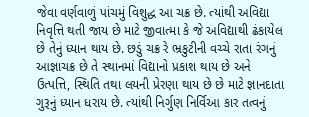જેવા વર્ણવાળું પાંચમું વિશુદ્ધ આ ચક્ર છે. ત્યાંથી અવિદ્યા નિવૃત્તિ થતી જાય છે માટે જીવાત્મા કે જે અવિદ્યાથી ઢંકાયેલ છે તેનું ધ્યાન થાય છે. છડું ચક્ર રે ભ્રકુટીની વચ્ચે રાતા રંગનું આજ્ઞાચક્ર છે તે સ્થાનમાં વિદ્યાનો પ્રકાશ થાય છે અને ઉત્પત્તિ, સ્થિતિ તથા લયની પ્રેરણા થાય છે છે માટે જ્ઞાનદાતા ગુરૂનું ધ્યાન ધરાય છે. ત્યાંથી નિર્ગુણ નિર્વિઆ કાર તત્વનું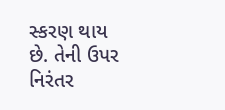સ્કરણ થાય છે. તેની ઉપર નિરંતર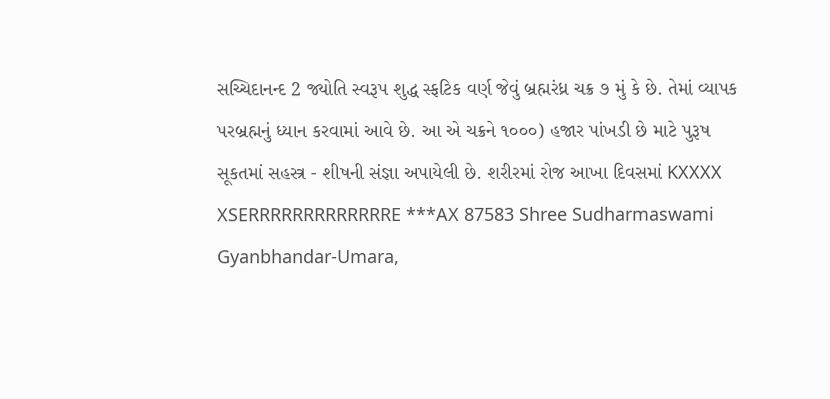સચ્ચિદાનન્દ 2 જ્યોતિ સ્વરૂપ શુદ્ધ સ્ફટિક વર્ણ જેવું બ્રહ્મરંધ્ર ચક્ર ૭ મું કે છે. તેમાં વ્યાપક પરબ્રહ્મનું ધ્યાન કરવામાં આવે છે. આ એ ચક્રને ૧૦૦૦) હજાર પાંખડી છે માટે પુરૂષ સૂકતમાં સહસ્ત્ર - શીષની સંજ્ઞા અપાયેલી છે. શરીરમાં રોજ આખા દિવસમાં KXXXX XSERRRRRRRRRRRRRE ***AX 87583 Shree Sudharmaswami Gyanbhandar-Umara,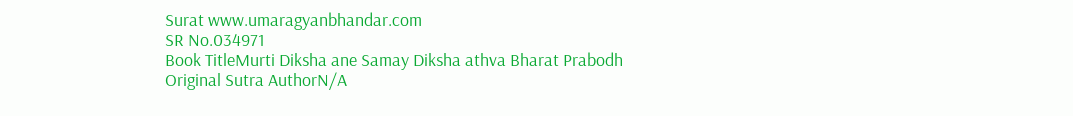Surat www.umaragyanbhandar.com
SR No.034971
Book TitleMurti Diksha ane Samay Diksha athva Bharat Prabodh
Original Sutra AuthorN/A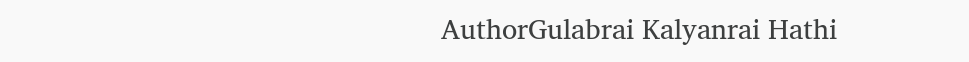AuthorGulabrai Kalyanrai Hathi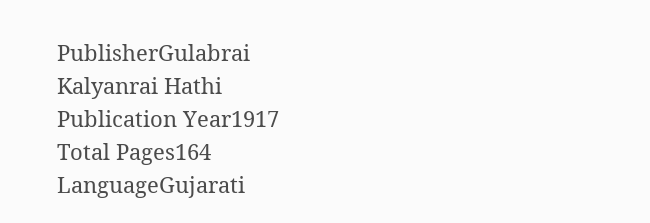PublisherGulabrai Kalyanrai Hathi
Publication Year1917
Total Pages164
LanguageGujarati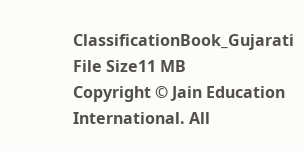ClassificationBook_Gujarati
File Size11 MB
Copyright © Jain Education International. All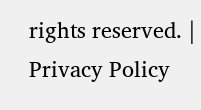rights reserved. | Privacy Policy